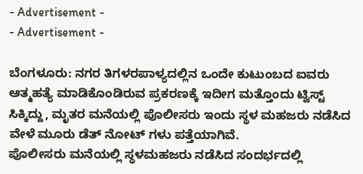- Advertisement -
- Advertisement -

ಬೆಂಗಳೂರು: ನಗರ ತಿಗಳರಪಾಳ್ಯದಲ್ಲಿನ ಒಂದೇ ಕುಟುಂಬದ ಐವರು ಆತ್ಮಹತ್ಯೆ ಮಾಡಿಕೊಂಡಿರುವ ಪ್ರಕರಣಕ್ಕೆ ಇದೀಗ ಮತ್ತೊಂದು ಟ್ವಿಸ್ಟ್ ಸಿಕ್ಕಿದ್ದು, ಮೃತರ ಮನೆಯಲ್ಲಿ ಪೊಲೀಸರು ಇಂದು ಸ್ಥಳ ಮಹಜರು ನಡೆಸಿದ ವೇಳೆ ಮೂರು ಡೆತ್ ನೋಟ್ ಗಳು ಪತ್ತೆಯಾಗಿವೆ.
ಪೊಲೀಸರು ಮನೆಯಲ್ಲಿ ಸ್ಥಳಮಹಜರು ನಡೆಸಿದ ಸಂದರ್ಭದಲ್ಲಿ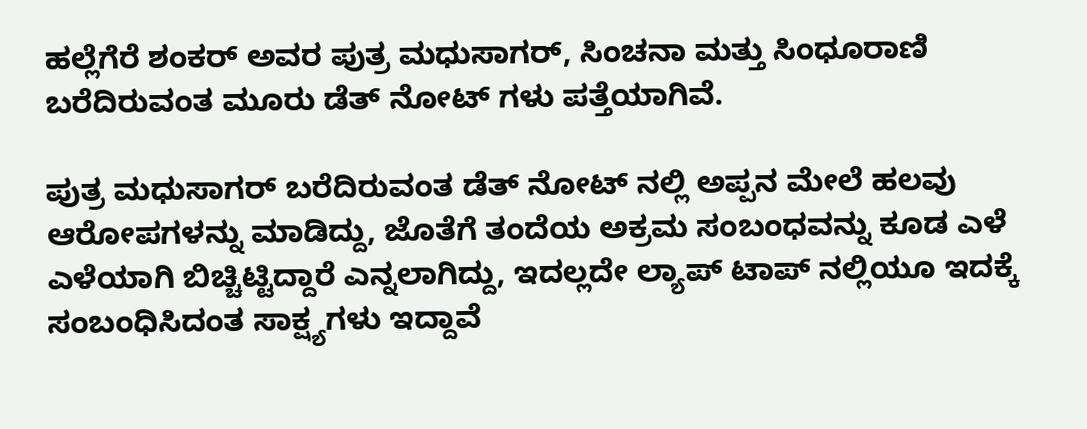ಹಲ್ಲೆಗೆರೆ ಶಂಕರ್ ಅವರ ಪುತ್ರ ಮಧುಸಾಗರ್, ಸಿಂಚನಾ ಮತ್ತು ಸಿಂಧೂರಾಣಿ ಬರೆದಿರುವಂತ ಮೂರು ಡೆತ್ ನೋಟ್ ಗಳು ಪತ್ತೆಯಾಗಿವೆ.

ಪುತ್ರ ಮಧುಸಾಗರ್ ಬರೆದಿರುವಂತ ಡೆತ್ ನೋಟ್ ನಲ್ಲಿ ಅಪ್ಪನ ಮೇಲೆ ಹಲವು ಆರೋಪಗಳನ್ನು ಮಾಡಿದ್ದು, ಜೊತೆಗೆ ತಂದೆಯ ಅಕ್ರಮ ಸಂಬಂಧವನ್ನು ಕೂಡ ಎಳೆ ಎಳೆಯಾಗಿ ಬಿಚ್ಚಿಟ್ಟಿದ್ದಾರೆ ಎನ್ನಲಾಗಿದ್ದು, ಇದಲ್ಲದೇ ಲ್ಯಾಪ್ ಟಾಪ್ ನಲ್ಲಿಯೂ ಇದಕ್ಕೆ ಸಂಬಂಧಿಸಿದಂತ ಸಾಕ್ಷ್ಯಗಳು ಇದ್ದಾವೆ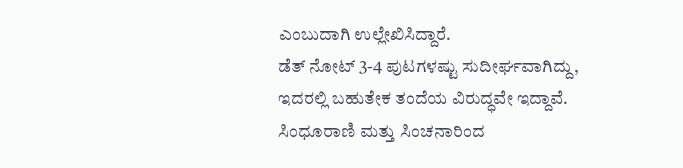ಎಂಬುದಾಗಿ ಉಲ್ಲೇಖಿಸಿದ್ದಾರೆ.
ಡೆತ್ ನೋಟ್ 3-4 ಪುಟಗಳಷ್ಟು ಸುದೀರ್ಘವಾಗಿದ್ದು, ಇದರಲ್ಲಿ ಬಹುತೇಕ ತಂದೆಯ ವಿರುದ್ಧವೇ ಇದ್ದಾವೆ. ಸಿಂಧೂರಾಣಿ ಮತ್ತು ಸಿಂಚನಾರಿಂದ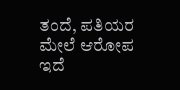ತಂದೆ, ಪತಿಯರ ಮೇಲೆ ಆರೋಪ ಇದೆ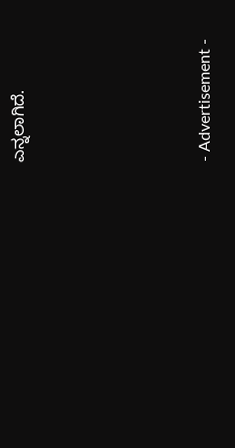ಎನ್ನಲಾಗಿದೆ.





- Advertisement -